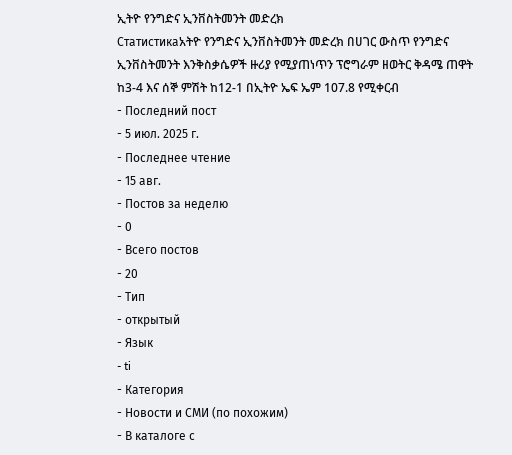ኢትዮ የንግድና ኢንቨስትመንት መድረክ
Статистикаአትዮ የንግድና ኢንቨስትመንት መድረክ በሀገር ውስጥ የንግድና ኢንቨስትመንት እንቅስቃሴዎች ዙሪያ የሚያጠነጥን ፕሮግራም ዘወትር ቅዳሜ ጠዋት ከ3-4 እና ሰኞ ምሽት ከ12-1 በኢትዮ ኤፍ ኤም 107.8 የሚቀርብ
- Последний пост
- 5 июл. 2025 г.
- Последнее чтение
- 15 авг.
- Постов за неделю
- 0
- Всего постов
- 20
- Тип
- открытый
- Язык
- ti
- Категория
- Новости и СМИ (по похожим)
- В каталоге с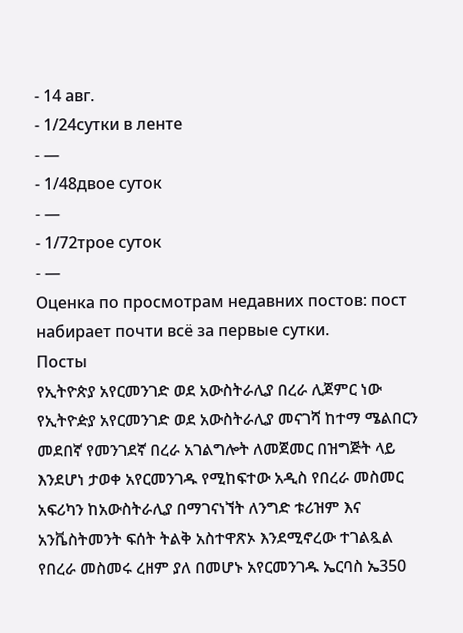- 14 авг.
- 1/24сутки в ленте
- —
- 1/48двое суток
- —
- 1/72трое суток
- —
Оценка по просмотрам недавних постов: пост набирает почти всё за первые сутки.
Посты
የኢትዮጵያ አየርመንገድ ወደ አውስትራሊያ በረራ ሊጀምር ነው የኢትዮዽያ አየርመንገድ ወደ አውስትራሊያ መናገሻ ከተማ ሜልበርን መደበኛ የመንገደኛ በረራ አገልግሎት ለመጀመር በዝግጅት ላይ እንደሆነ ታወቀ አየርመንገዱ የሚከፍተው አዲስ የበረራ መስመር አፍሪካን ከአውስትራሊያ በማገናነኘት ለንግድ ቱሪዝም እና አንቬስትመንት ፍሰት ትልቅ አስተዋጽኦ እንደሚኖረው ተገልጿል የበረራ መስመሩ ረዘም ያለ በመሆኑ አየርመንገዱ ኤርባስ ኤ350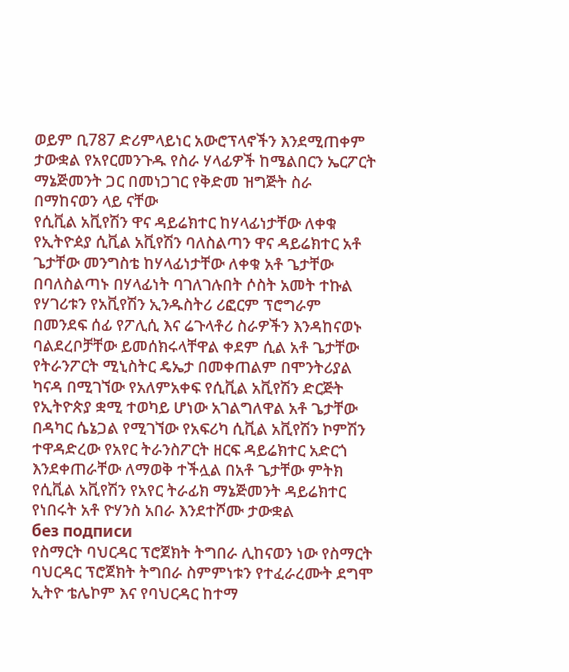ወይም ቢ787 ድሪምላይነር አውሮፕላኖችን እንደሚጠቀም ታውቋል የአየርመንጉዱ የስራ ሃላፊዎች ከሜልበርን ኤርፖርት ማኔጅመንት ጋር በመነጋገር የቅድመ ዝግጅት ስራ በማከናወን ላይ ናቸው
የሲቪል አቪየሽን ዋና ዳይሬክተር ከሃላፊነታቸው ለቀቁ የኢትዮዸያ ሲቪል አቪየሽን ባለስልጣን ዋና ዳይሬክተር አቶ ጌታቸው መንግስቴ ከሃላፊነታቸው ለቀቁ አቶ ጌታቸው በባለስልጣኑ በሃላፊነት ባገለገሉበት ሶስት አመት ተኩል የሃገሪቱን የአቪየሽን ኢንዱስትሪ ሪፎርም ፕሮግራም በመንደፍ ሰፊ የፖሊሲ እና ሬጉላቶሪ ስራዎችን እንዳከናወኑ ባልደረቦቻቸው ይመሰክሩላቸዋል ቀደም ሲል አቶ ጌታቸው የትራንፖርት ሚኒስትር ዴኤታ በመቀጠልም በሞንትሪያል ካናዳ በሚገኘው የአለምአቀፍ የሲቪል አቪየሽን ድርጅት የኢትዮጵያ ቋሚ ተወካይ ሆነው አገልግለዋል አቶ ጌታቸው በዳካር ሴኔጋል የሚገኘው የአፍሪካ ሲቪል አቪየሽን ኮምሽን ተዋዳድረው የአየር ትራንስፖርት ዘርፍ ዳይሬክተር አድርጎ እንደቀጠራቸው ለማወቅ ተችሏል በአቶ ጌታቸው ምትክ የሲቪል አቪየሽን የአየር ትራፊክ ማኔጅመንት ዳይሬክተር የነበሩት አቶ ዮሃንስ አበራ እንደተሾሙ ታውቋል
без подписи
የስማርት ባህርዳር ፕሮጀክት ትግበራ ሊከናወን ነው የስማርት ባህርዳር ፕሮጀክት ትግበራ ስምምነቱን የተፈራረሙት ደግሞ ኢትዮ ቴሌኮም እና የባህርዳር ከተማ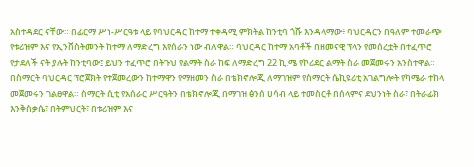አስተዳደር ናቸው። በፊርማ ሥነ-ሥርዓቱ ላይ የባህርዳር ከተማ ተቀዳሚ ምክትል ከንቲባ ጎሹ እንዳላማው፥ ባህርዳርን በዓለም ተመራጭ የቱሪዝም እና የኢንቨስትመንት ከተማ ለማድረግ እየሰራን ነው ብለዋል። ባህርዳር ከተማ አባቶች በዘመናዊ ፕላን የመሰረቷት በተፈጥሮ የታደለች ናት ያሉት ከንቲባው፤ ይህን ተፈጥሮ በትጉህ የልማት ስራ ከፍ ለማድረግ 22 ኪ.ሜ የኮሪደር ልማት ስራ መጀመሩን አንስተዋል። በስማርት ባህርዳር ፕሮጀክት የተጀመረውን ከተማዋን የማዘመን ስራ በቴክኖሎጂ ለማገዝም የስማርት ሴኪዩሪቲ አገልግሎት የካሜራ ተከላ መጀመሩን ገልፀዋል። ስማርት ሲቲ የአሰራር ሥርዓትን በቴክኖሎጂ በማገዝ ፅንሰ ሀሳብ ላይ ተመስርቶ በሰላምና ደህንነት ስራ፣ በትራፊክ እንቅስቃሴ፣ በትምህርት፣ በቱሪዝም እና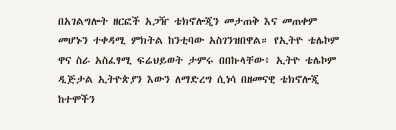በአገልግሎት ዘርፎች አጋዥ ቴክኖሎጂን መታጠቅ እና መጠቀም መሆኑን ተቀዳሚ ምክትል ከንቲባው አስገንዝበዋል። የኢትዮ ቴሌኮም ዋና ስራ አስፈፃሚ ፍሬህይወት ታምሩ በበኩላቸው፥ ኢትዮ ቴሌኮም ዲጅታል ኢትዮጵያን እውን ለማድረግ ሲነሳ በዘመናዊ ቴክኖሎጂ ከተሞችን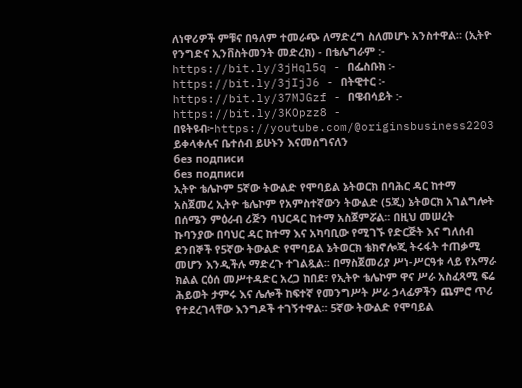ለነዋሪዎች ምቹና በዓለም ተመራጭ ለማድረግ ስለመሆኑ አንስተዋል። (ኢትዮ የንግድና ኢንቨስትመንት መድረክ) - በቴሌግራም :- https://bit.ly/3jHql5q - በፌስቡክ ፡- https://bit.ly/3jIjJ6 - በትዊተር ፡- https://bit.ly/37MJGzf - በዌብሳይት :- https://bit.ly/3KOpzz8 - በዩትዩብ፦https://youtube.com/@originsbusiness2203 ይቀላቀሉና ቤተሰብ ይሁኑን እናመሰግናለን
без подписи
без подписи
ኢትዮ ቴሌኮም 5ኛው ትውልድ የሞባይል ኔትወርክ በባሕር ዳር ከተማ አስጀመረ ኢትዮ ቴሌኮም የአምስተኛውን ትውልድ (5ጂ) ኔትወርክ አገልግሎት በሰሜን ምዕራብ ሪጅን ባህርዳር ከተማ አስጀምሯል፡፡ በዚህ መሠረት ኩባንያው በባህር ዳር ከተማ እና አካባቢው የሚገኙ የድርጅት እና ግለሰብ ደንበኞች የ5ኛው ትውልድ የሞባይል ኔትወርክ ቴክኖሎጂ ትሩፋት ተጠቃሚ መሆን እንዲችሉ ማድረጉ ተገልጿል፡፡ በማስጀመሪያ ሥነ-ሥርዓቱ ላይ የአማራ ክልል ርዕሰ መሥተዳድር አረጋ ከበደ፣ የኢትዮ ቴሌኮም ዋና ሥራ አስፈጻሚ ፍሬ ሕይወት ታምሩ እና ሌሎች ከፍተኛ የመንግሥት ሥራ ኃላፊዎችን ጨምሮ ጥሪ የተደረገላቸው እንግዶች ተገኝተዋል። 5ኛው ትውልድ የሞባይል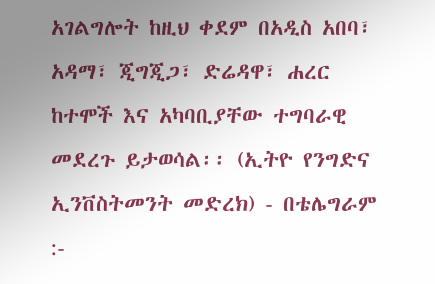አገልግሎት ከዚህ ቀደም በአዲስ አበባ፣ አዳማ፣ ጂግጂጋ፣ ድሬዳዋ፣ ሐረር ከተሞች እና አካባቢያቸው ተግባራዊ መደረጉ ይታወሳል፡፡ (ኢትዮ የንግድና ኢንቨስትመንት መድረክ) - በቴሌግራም :-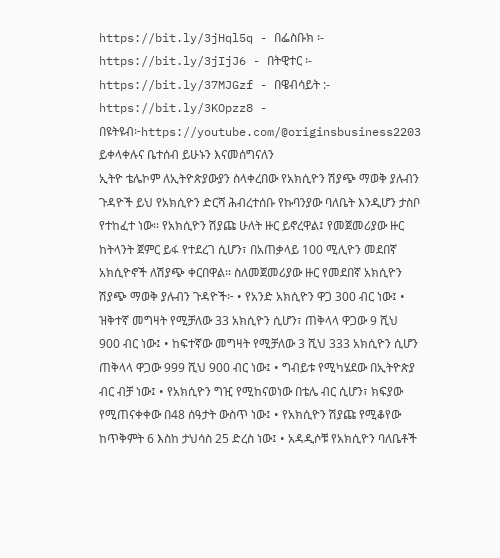https://bit.ly/3jHql5q - በፌስቡክ ፡- https://bit.ly/3jIjJ6 - በትዊተር ፡- https://bit.ly/37MJGzf - በዌብሳይት :- https://bit.ly/3KOpzz8 - በዩትዩብ፦https://youtube.com/@originsbusiness2203 ይቀላቀሉና ቤተሰብ ይሁኑን እናመሰግናለን
ኢትዮ ቴሌኮም ለኢትዮጵያውያን ስላቀረበው የአክሲዮን ሽያጭ ማወቅ ያሉብን ጉዳዮች ይህ የአክሲዮን ድርሻ ሕብረተሰቡ የኩባንያው ባለቤት እንዲሆን ታስቦ የተከፈተ ነው፡፡ የአክሲዮን ሽያጩ ሁለት ዙር ይኖረዋል፤ የመጀመሪያው ዙር ከትላንት ጀምር ይፋ የተደረገ ሲሆን፣ በአጠቃላይ 100 ሚሊዮን መደበኛ አክሲዮኖች ለሽያጭ ቀርበዋል፡፡ ስለመጀመሪያው ዙር የመደበኛ አክሲዮን ሽያጭ ማወቅ ያሉብን ጉዳዮች፦ • የአንድ አክሲዮን ዋጋ 300 ብር ነው፤ • ዝቅተኛ መግዛት የሚቻለው 33 አክሲዮን ሲሆን፣ ጠቅላላ ዋጋው 9 ሺህ 900 ብር ነው፤ • ከፍተኛው መግዛት የሚቻለው 3 ሺህ 333 አክሲዮን ሲሆን ጠቅላላ ዋጋው 999 ሺህ 900 ብር ነው፤ • ግብይቱ የሚካሄደው በኢትዮጵያ ብር ብቻ ነው፤ • የአክሲዮን ግዢ የሚከናወነው በቴሌ ብር ሲሆን፣ ክፍያው የሚጠናቀቀው በ48 ሰዓታት ውስጥ ነው፤ • የአክሲዮን ሽያጩ የሚቆየው ከጥቅምት 6 እስከ ታህሳስ 25 ድረስ ነው፤ • አዳዲሶቹ የአክሲዮን ባለቤቶች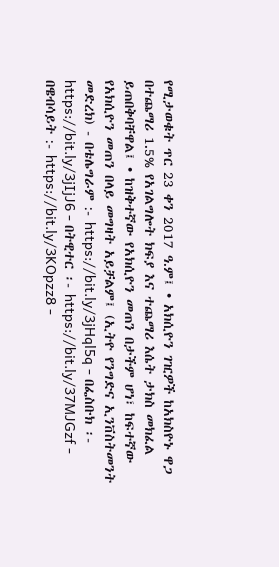የሚታወቁት ጥር 23 ቀን 2017 ዓ.ም፤ • አክሲዮን ገዢዎች ከአክስዮኑ ዋጋ በተጨማሪ 1.5% የአገልግሎት ክፍያ እና ተጨማሪ እሴት ታክስ መክፈል ይጠበቅባቸዋል፤ • ከዝቅተኛው የአክሲዮን መጠን በታችም ሆነ፣ ከፍተኛው የአክሲዮን መጠን በላይ መግዛት አይቻልም፤ (ኢትዮ የንግድና ኢንቨስትመንት መድረክ) - በቴሌግራም :- https://bit.ly/3jHql5q - በፌስቡክ ፡- https://bit.ly/3jIjJ6 - በትዊተር ፡- https://bit.ly/37MJGzf - በዌብሳይት :- https://bit.ly/3KOpzz8 -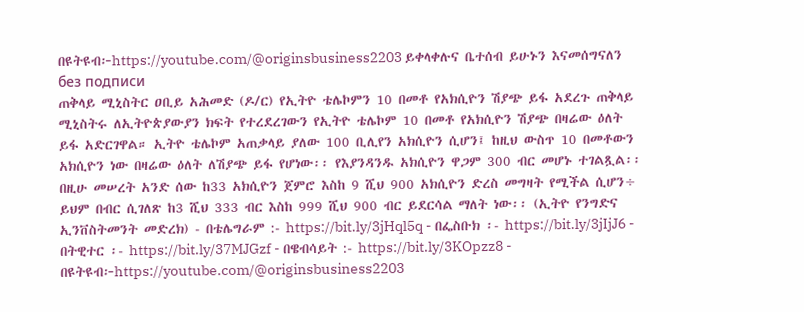በዩትዩብ፦https://youtube.com/@originsbusiness2203 ይቀላቀሉና ቤተሰብ ይሁኑን እናመሰግናለን
без подписи
ጠቅላይ ሚኒስትር ዐቢይ አሕመድ (ዶ/ር) የኢትዮ ቴሌኮምን 10 በመቶ የአክሲዮን ሽያጭ ይፋ አደረጉ ጠቅላይ ሚኒስትሩ ለኢትዮጵያውያን ክፍት የተረደረገውን የኢትዮ ቴሌኮም 10 በመቶ የአክሲዮን ሽያጭ በዛሬው ዕለት ይፋ አድርገዋል። ኢትዮ ቴሌኮም አጠቃላይ ያለው 100 ቢሊየን አክሲዮን ሲሆን፤ ከዚህ ውስጥ 10 በመቶውን አክሲዮን ነው በዛሬው ዕለት ለሽያጭ ይፋ የሆነው፡፡ የእያንዳንዱ አክሲዮን ዋጋም 300 ብር መሆኑ ተገልጿል፡፡ በዚሁ መሠረት አንድ ሰው ከ33 አክሲዮን ጀምሮ እስከ 9 ሺህ 900 አክሲዮን ድረስ መግዛት የሚችል ሲሆን÷ ይህም በብር ሲገለጽ ከ3 ሺህ 333 ብር እስከ 999 ሺህ 900 ብር ይደርሳል ማለት ነው፡፡ (ኢትዮ የንግድና ኢንቨስትመንት መድረክ) - በቴሌግራም :- https://bit.ly/3jHql5q - በፌስቡክ ፡- https://bit.ly/3jIjJ6 - በትዊተር ፡- https://bit.ly/37MJGzf - በዌብሳይት :- https://bit.ly/3KOpzz8 - በዩትዩብ፦https://youtube.com/@originsbusiness2203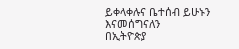ይቀላቀሉና ቤተሰብ ይሁኑን እናመሰግናለን
በኢትዮጵያ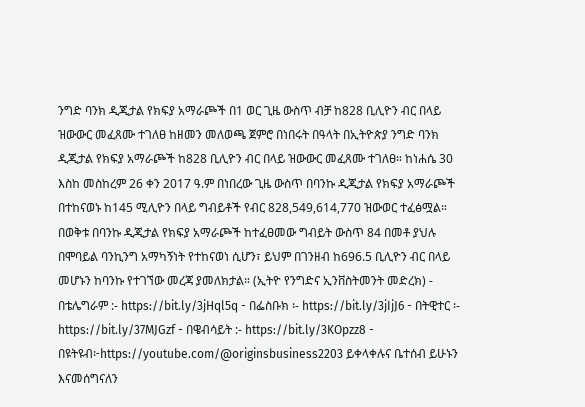ንግድ ባንክ ዲጂታል የክፍያ አማራጮች በ1 ወር ጊዜ ውስጥ ብቻ ከ828 ቢሊዮን ብር በላይ ዝውውር መፈጸሙ ተገለፀ ከዘመን መለወጫ ጀምሮ በነበሩት በዓላት በኢትዮጵያ ንግድ ባንክ ዲጂታል የክፍያ አማራጮች ከ828 ቢሊዮን ብር በላይ ዝውውር መፈጸሙ ተገለፀ። ከነሐሴ 30 እስከ መስከረም 26 ቀን 2017 ዓ.ም በነበረው ጊዜ ውስጥ በባንኩ ዲጂታል የክፍያ አማራጮች በተከናወኑ ከ145 ሚሊዮን በላይ ግብይቶች የብር 828,549,614,770 ዝውወር ተፈፅሟል። በወቅቱ በባንኩ ዲጂታል የክፍያ አማራጮች ከተፈፀመው ግብይት ውስጥ 84 በመቶ ያህሉ በሞባይል ባንኪንግ አማካኝነት የተከናወነ ሲሆን፣ ይህም በገንዘብ ከ696.5 ቢሊዮን ብር በላይ መሆኑን ከባንኩ የተገኘው መረጃ ያመለክታል። (ኢትዮ የንግድና ኢንቨስትመንት መድረክ) - በቴሌግራም :- https://bit.ly/3jHql5q - በፌስቡክ ፡- https://bit.ly/3jIjJ6 - በትዊተር ፡- https://bit.ly/37MJGzf - በዌብሳይት :- https://bit.ly/3KOpzz8 - በዩትዩብ፦https://youtube.com/@originsbusiness2203 ይቀላቀሉና ቤተሰብ ይሁኑን እናመሰግናለን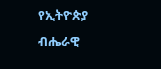የኢትዮጵያ ብሔራዊ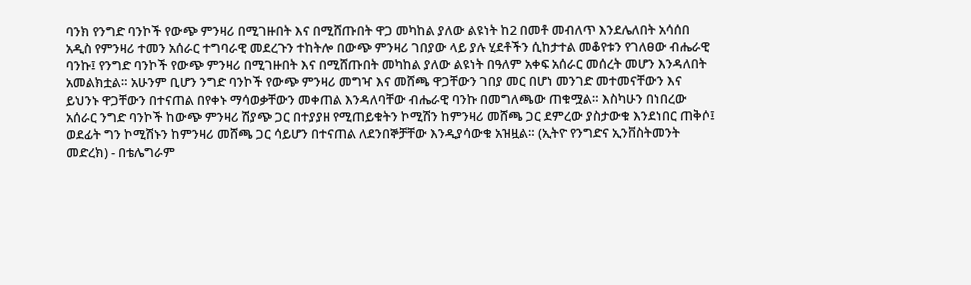ባንክ የንግድ ባንኮች የውጭ ምንዛሪ በሚገዙበት እና በሚሸጡበት ዋጋ መካከል ያለው ልዩነት ከ2 በመቶ መብለጥ እንደሌለበት አሳሰበ አዲስ የምንዛሪ ተመን አሰራር ተግባራዊ መደረጉን ተከትሎ በውጭ ምንዛሪ ገበያው ላይ ያሉ ሂደቶችን ሲከታተል መቆየቱን የገለፀው ብሔራዊ ባንኩ፤ የንግድ ባንኮች የውጭ ምንዛሪ በሚገዙበት እና በሚሸጡበት መካከል ያለው ልዩነት በዓለም አቀፍ አሰራር መሰረት መሆን እንዳለበት አመልክቷል። አሁንም ቢሆን ንግድ ባንኮች የውጭ ምንዛሪ መግዣ እና መሸጫ ዋጋቸውን ገበያ መር በሆነ መንገድ መተመናቸውን እና ይህንኑ ዋጋቸውን በተናጠል በየቀኑ ማሳወቃቸውን መቀጠል እንዳለባቸው ብሔራዊ ባንኩ በመግለጫው ጠቁሟል። እስካሁን በነበረው አሰራር ንግድ ባንኮች ከውጭ ምንዛሪ ሽያጭ ጋር በተያያዘ የሚጠይቁትን ኮሚሽን ከምንዛሪ መሸጫ ጋር ደምረው ያስታውቁ እንደነበር ጠቅሶ፤ ወደፊት ግን ኮሚሽኑን ከምንዛሪ መሸጫ ጋር ሳይሆን በተናጠል ለደንበኞቻቸው እንዲያሳውቁ አዝዟል። (ኢትዮ የንግድና ኢንቨስትመንት መድረክ) - በቴሌግራም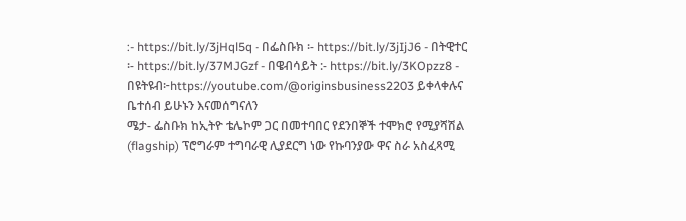:- https://bit.ly/3jHql5q - በፌስቡክ ፡- https://bit.ly/3jIjJ6 - በትዊተር ፡- https://bit.ly/37MJGzf - በዌብሳይት :- https://bit.ly/3KOpzz8 - በዩትዩብ፦https://youtube.com/@originsbusiness2203 ይቀላቀሉና ቤተሰብ ይሁኑን እናመሰግናለን
ሜታ- ፌስቡክ ከኢትዮ ቴሌኮም ጋር በመተባበር የደንበኞች ተሞክሮ የሚያሻሽል (flagship) ፕሮግራም ተግባራዊ ሊያደርግ ነው የኩባንያው ዋና ስራ አስፈጻሚ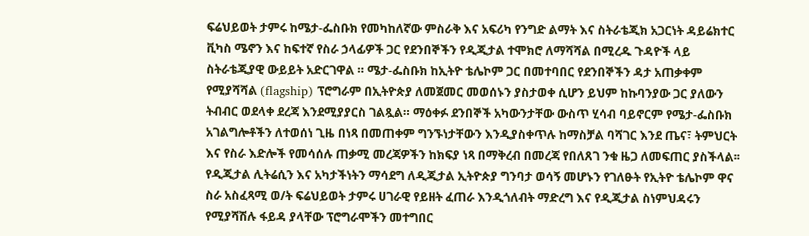ፍሬህይወት ታምሩ ከሜታ-ፌስቡክ የመካከለኛው ምስራቅ እና አፍሪካ የንግድ ልማት እና ስትራቴጂክ አጋርነት ዳይሬክተር ቪካስ ሜኖን እና ከፍተኛ የስራ ኃላፊዎች ጋር የደንበኞችን የዲጂታል ተሞክሮ ለማሻሻል በሚረዱ ጉዳዮች ላይ ስትራቴጂያዊ ውይይት አድርገዋል ። ሜታ-ፌስቡክ ከኢትዮ ቴሌኮም ጋር በመተባበር የደንበኞችን ዳታ አጠቃቀም የሚያሻሻል (flagship) ፕሮግራም በኢትዮጵያ ለመጀመር መወሰኑን ያስታወቀ ሲሆን ይህም ከኩባንያው ጋር ያለውን ትብብር ወደላቀ ደረጃ እንደሚያያርስ ገልጿል። ማዕቀፉ ደንበኞች አካውንታቸው ውስጥ ሂሳብ ባይኖርም የሜታ-ፌስቡክ አገልግሎቶችን ለተወሰነ ጊዜ በነጻ በመጠቀም ግንኙነታቸውን እንዲያስቀጥሉ ከማስቻል ባሻገር እንደ ጤና፣ ትምህርት እና የስራ እድሎች የመሳሰሉ ጠቃሚ መረጃዎችን ከክፍያ ነጻ በማቅረብ በመረጃ የበለጸገ ንቁ ዜጋ ለመፍጠር ያስችላል፡፡ የዲጂታል ሊትሬሲን እና አካታችነትን ማሳደግ ለዲጂታል ኢትዮጵያ ግንባታ ወሳኝ መሆኑን የገለፁት የኢትዮ ቴሌኮም ዋና ስራ አስፈጻሚ ወ/ት ፍሬህይወት ታምሩ ሀገራዊ የይዘት ፈጠራ እንዲጎለብት ማድረግ እና የዲጂታል ስነምህዳሩን የሚያሻሽሉ ፋይዳ ያላቸው ፕሮግራሞችን መተግበር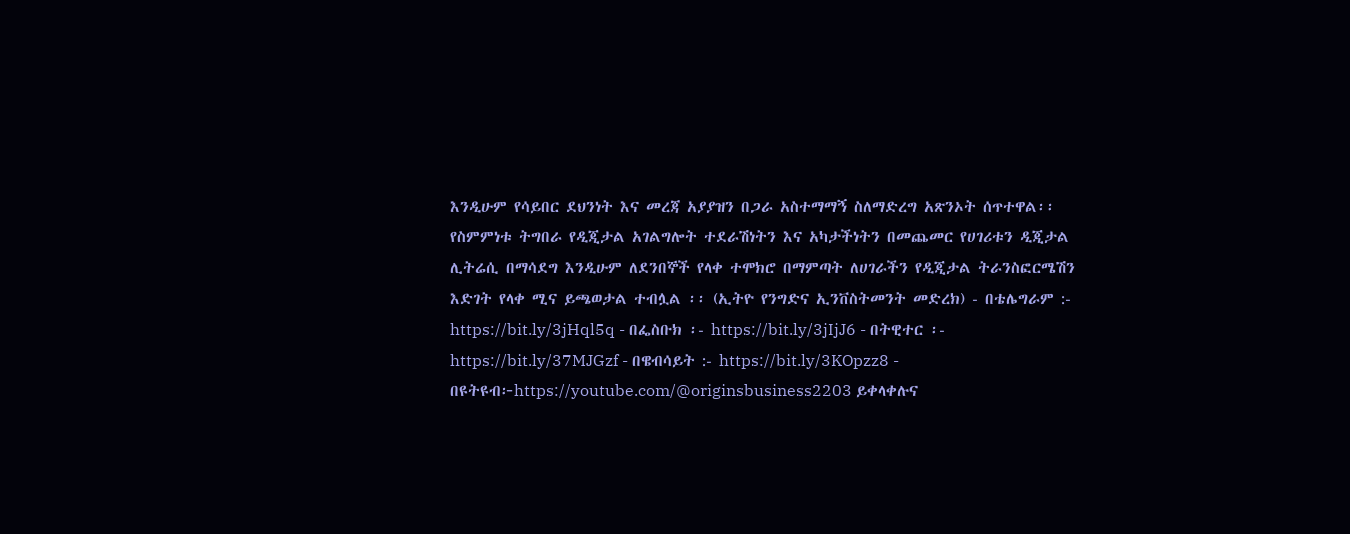እንዲሁም የሳይበር ደህንነት እና መረጃ አያያዝን በጋራ አስተማማኝ ስለማድረግ አጽንኦት ሰጥተዋል፡፡ የስምምነቱ ትግበራ የዲጂታል አገልግሎት ተደራሽነትን እና አካታችነትን በመጨመር የሀገሪቱን ዲጂታል ሊትሬሲ በማሳደግ እንዲሁም ለደንበኞች የላቀ ተሞክሮ በማምጣት ለሀገራችን የዲጂታል ትራንስፎርሜሽን እድገት የላቀ ሚና ይጫወታል ተብሏል ፡፡ (ኢትዮ የንግድና ኢንቨስትመንት መድረክ) - በቴሌግራም :- https://bit.ly/3jHql5q - በፌስቡክ ፡- https://bit.ly/3jIjJ6 - በትዊተር ፡- https://bit.ly/37MJGzf - በዌብሳይት :- https://bit.ly/3KOpzz8 - በዩትዩብ፦https://youtube.com/@originsbusiness2203 ይቀላቀሉና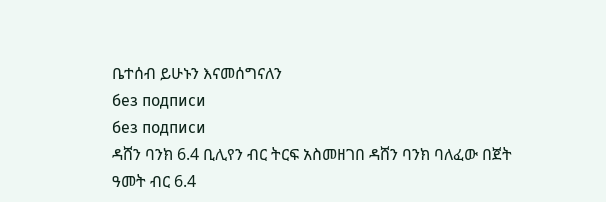ቤተሰብ ይሁኑን እናመሰግናለን
без подписи
без подписи
ዳሸን ባንክ 6.4 ቢሊየን ብር ትርፍ አስመዘገበ ዳሸን ባንክ ባለፈው በጀት ዓመት ብር 6.4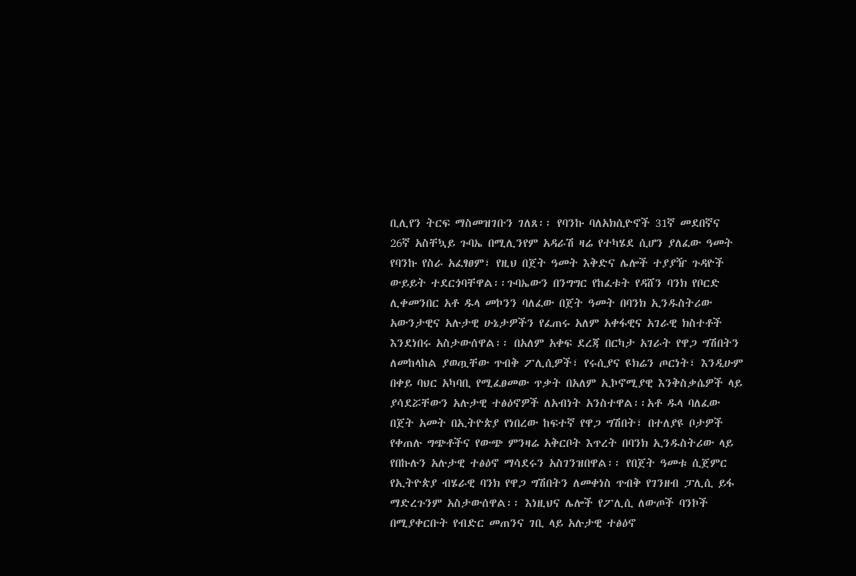ቢሊየን ትርፍ ማስመዝገቡን ገለጸ፡፡ የባንኩ ባለአክሲዮኖች 31ኛ መደበኛና 26ኛ አስቸኳይ ጉባኤ በሚሊንየም አዳራሽ ዛሬ የተካሄደ ሲሆን ያለፈው ዓመት የባንኩ የስራ አፈፃፀም፣ የዚህ በጀት ዓመት እቅድና ሌሎች ተያያዥ ጉዳዮች ውይይት ተደርጎባቸዋል፡፡ጉባኤውን በንግግር የከፈቱት የዳሸን ባንክ የቦርድ ሊቀመንበር አቶ ዱላ መኮንን ባለፈው በጀት ዓመት በባንክ ኢንዱስትሪው አውንታዊና አሉታዊ ሁኔታዎችን የፈጠሩ አለም አቀፋዊና አገራዊ ክስተቶች እንደነበሩ አስታውሰዋል፡፡ በአለም አቀፍ ደረጃ በርካታ አገራት የዋጋ ግሽበትን ለመከላከል ያወጧቸው ጥብቅ ፖሊሲዎች፣ የሩሲያና ዩክሬን ጦርነት፣ እንዲሁም በቀይ ባህር አካባቢ የሚፈፀመው ጥቃት በአለም ኢኮኖሚያዊ እንቅስቃሴዎች ላይ ያሳደሯቸውን አሉታዊ ተፅዕኖዎች ለአብነት አንስተዋል፡፡አቶ ዱላ ባለፈው በጀት አመት በኢትዮጵያ የነበረው ከፍተኛ የዋጋ ግሽበት፣ በተለያዩ ቦታዎች የቀጠሉ ግጭቶችና የውጭ ምንዛሬ አቅርቦት እጥረት በባንክ ኢንዱስትሪው ላይ የበኩሉን አሉታዊ ተፅዕኖ ማሳደሩን አስገንዝበዋል፡፡ የበጀት ዓመቱ ሲጀምር የኢትዮጵያ ብሄራዊ ባንክ የዋጋ ግሽበትን ለመቀነስ ጥብቅ የገንዘብ ፓሊሲ ይፋ ማድረጉንም አስታውሰዋል፡፡ እነዚህና ሌሎች የፖሊሲ ለውጦች ባንኮች በሚያቀርቡት የብድር መጠንና ገቢ ላይ አሉታዊ ተፅዕኖ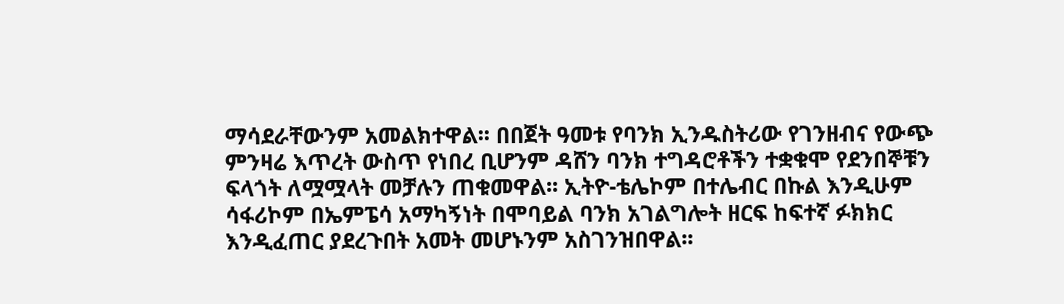ማሳደራቸውንም አመልክተዋል፡፡ በበጀት ዓመቱ የባንክ ኢንዱስትሪው የገንዘብና የውጭ ምንዛሬ እጥረት ውስጥ የነበረ ቢሆንም ዳሸን ባንክ ተግዳሮቶችን ተቋቁሞ የደንበኞቹን ፍላጎት ለሟሟላት መቻሉን ጠቁመዋል፡፡ ኢትዮ-ቴሌኮም በተሌብር በኩል እንዲሁም ሳፋሪኮም በኤምፔሳ አማካኝነት በሞባይል ባንክ አገልግሎት ዘርፍ ከፍተኛ ፉክክር እንዲፈጠር ያደረጉበት አመት መሆኑንም አስገንዝበዋል፡፡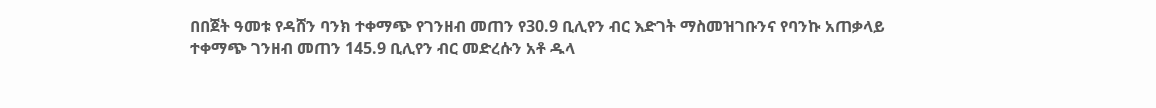በበጀት ዓመቱ የዳሸን ባንክ ተቀማጭ የገንዘብ መጠን የ30.9 ቢሊየን ብር እድገት ማስመዝገቡንና የባንኩ አጠቃላይ ተቀማጭ ገንዘብ መጠን 145.9 ቢሊየን ብር መድረሱን አቶ ዱላ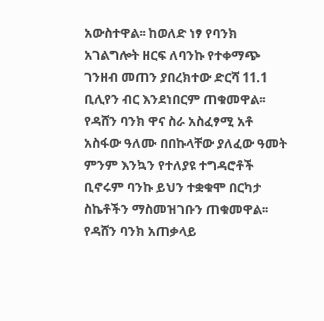አውስተዋል፡፡ ከወለድ ነፃ የባንክ አገልግሎት ዘርፍ ለባንኩ የተቀማጭ ገንዘብ መጠን ያበረክተው ድርሻ 11.1 ቢሊየን ብር እንደነበርም ጠቁመዋል፡፡ የዳሸን ባንክ ዋና ስራ አስፈፃሚ አቶ አስፋው ዓለሙ በበኩላቸው ያለፈው ዓመት ምንም እንኳን የተለያዩ ተግዳሮቶች ቢኖሩም ባንኩ ይህን ተቋቁሞ በርካታ ስኬቶችን ማስመዝገቡን ጠቁመዋል፡፡ የዳሸን ባንክ አጠቃላይ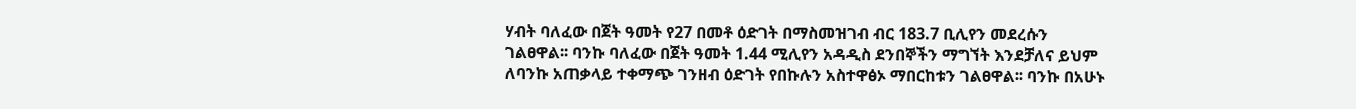ሃብት ባለፈው በጀት ዓመት የ27 በመቶ ዕድገት በማስመዝገብ ብር 183.7 ቢሊየን መደረሱን ገልፀዋል፡፡ ባንኩ ባለፈው በጀት ዓመት 1.44 ሚሊየን አዳዲስ ደንበኞችን ማግኘት እንደቻለና ይህም ለባንኩ አጠቃላይ ተቀማጭ ገንዘብ ዕድገት የበኩሉን አስተዋፅኦ ማበርከቱን ገልፀዋል፡፡ ባንኩ በአሁኑ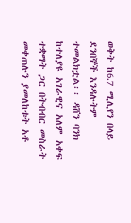ወቅት ከ6.7 ሚሊየን በላይ ደንበኞች እንዳሉትም ተመልክቷል፡፡ ዳሸን ባንክ ከተለያዩ አገራዊና አለም አቀፍ ተቋማት ጋር በትብብር መስራት መቀጠሉን ያመለከቱት አቶ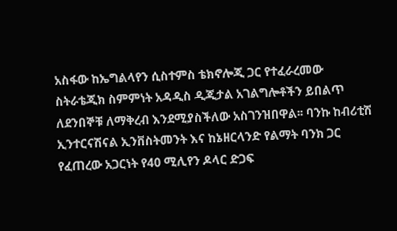አስፋው ከኤግልላየን ሲስተምስ ቴክኖሎጂ ጋር የተፈራረመው ስትራቴጂክ ስምምነት አዳዲስ ዲጂታል አገልግሎቶችን ይበልጥ ለደንበኞቹ ለማቅረብ እንደሚያስችለው አስገንዝበዋል፡፡ ባንኩ ከብሪቲሽ ኢንተርናሽናል ኢንቨስትመንት እና ከኔዘርላንድ የልማት ባንክ ጋር የፈጠረው አጋርነት የ40 ሚሊየን ዶላር ድጋፍ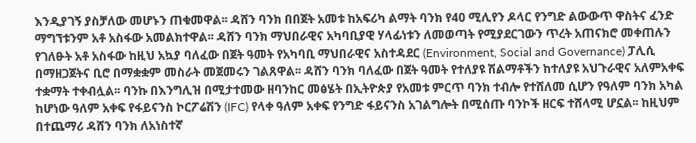እንዲያገኝ ያስቻለው መሆኑን ጠቁመዋል፡፡ ዳሸን ባንክ በበጀት አመቱ ከአፍሪካ ልማት ባንክ የ40 ሚሊየን ዶላር የንግድ ልውውጥ ዋስትና ፈንድ ማግኘቱንም አቶ አስፋው አመልክተዋል፡፡ ዳሸን ባንክ ማህበራዊና አካባቢያዊ ሃላፊነቱን ለመወጣት የሚያደርገውን ጥረት አጠናክሮ መቀጠሉን የገለፁት አቶ አስፋው ከዚህ አኳያ ባለፈው በጀት ዓመት የአካባቢ ማህበራዊና አስተዳደር (Environment, Social and Governance) ፓሊሲ በማዘጋጀትና ቢሮ በማቋቋም መስራት መጀመሩን ገልጸዋል፡፡ ዳሸን ባንክ ባለፈው በጀት ዓመት የተለያዩ ሽልማቶችን ከተለያዩ አህጉራዊና አለምአቀፍ ተቋማት ተቀብሏል፡፡ ባንኩ በእንግሊዝ በሚታተመው ዘባንከር መፅሄት በኢትዮጵያ የአመቱ ምርጥ ባንክ ተብሎ የተሸለመ ሲሆን የዓለም ባንክ አካል ከሆነው ዓለም አቀፍ የፋይናንስ ኮርፖሬሽን (IFC) የላቀ ዓለም አቀፍ የንግድ ፋይናንስ አገልግሎት በሚሰጡ ባንኮች ዘርፍ ተሸላሚ ሆኗል፡፡ ከዚህም በተጨማሪ ዳሸን ባንክ ለአነስተኛ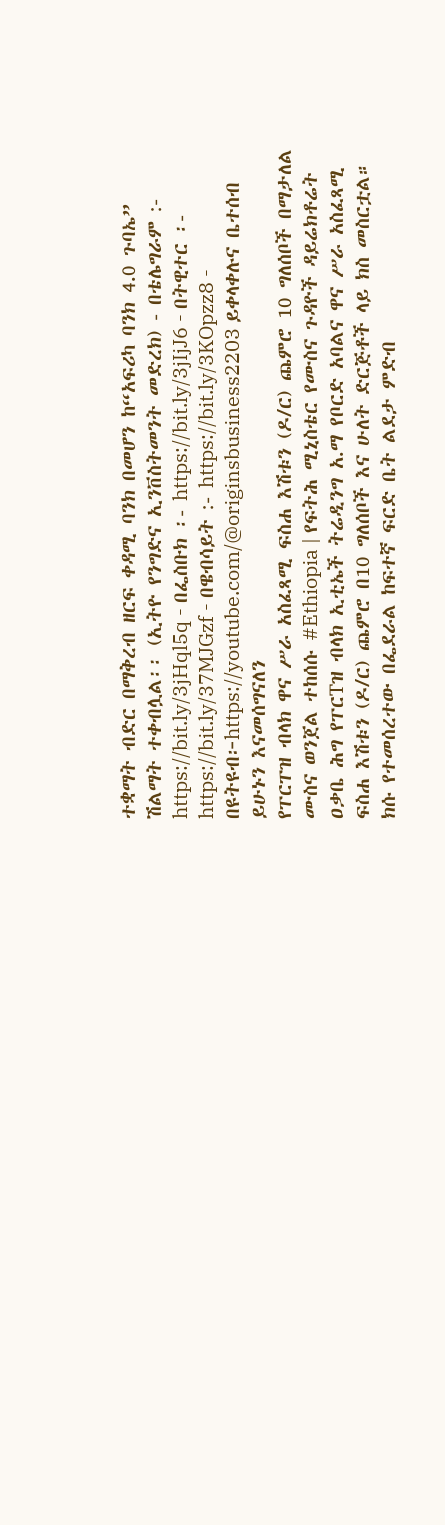ተቋማት ብድር በማቅረብ ዘርፍ ቀዳሚ ባንክ በመሆን ከ“አፍሪካ ባንክ 4.0 ጉባኤ” ሽልማት ተቀብሏል፡፡ (ኢትዮ የንግድና ኢንቨስትመንት መድረክ) - በቴሌግራም :- https://bit.ly/3jHql5q - በፌስቡክ ፡- https://bit.ly/3jIjJ6 - በትዊተር ፡- https://bit.ly/37MJGzf - በዌብሳይት :- https://bit.ly/3KOpzz8 - በዩትዩብ፦https://youtube.com/@originsbusiness2203 ይቀላቀሉና ቤተሰብ ይሁኑን እናመሰግናለን
የፐርፐዝ ብላክ ዋና ሥራ አስፈጻሚ ፍስሐ እሽቱን (ዶ/ር) ጨምሮ 10 ግለሰቦች በማታለል ሙስና ወንጀል ተከሰሱ #Ethiopia | የፍትሕ ሚኒስቴር የሙስና ጉዳዮች ዳይሬክቶሬት ዐቃቤ ሕግ የፐርTዝ ብላክ ኢቲኤች ትሬዲንግ አ.ማ የቦርድ አባልና ዋና ሥራ አስፈጻሚ ፍስሐ እሽቱን (ዶ/ር) ጨምሮ በ10 ግለሰቦች እና ሁለት ድርጅቶች ላይ ክስ መስርቷል። ክሱ የተመሰረተው በፌደራል ከፍተኛ ፍርድ ቤት ልደታ ምድብ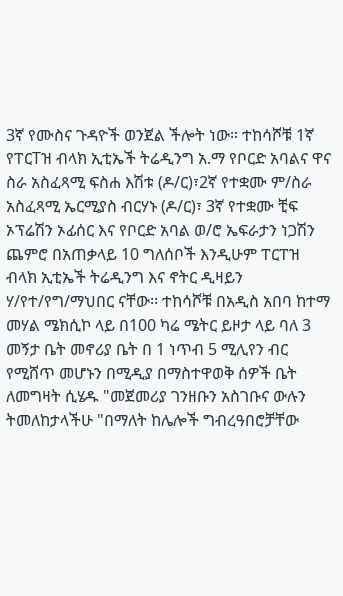3ኛ የሙስና ጉዳዮች ወንጀል ችሎት ነው። ተከሳሾቹ 1ኛ የፐርTዝ ብላክ ኢቲኤች ትሬዲንግ አ.ማ የቦርድ አባልና ዋና ስራ አስፈጻሚ ፍስሐ እሽቱ (ዶ/ር)፣2ኛ የተቋሙ ም/ስራ አስፈጻሚ ኤርሚያስ ብርሃኑ (ዶ/ር)፣ 3ኛ የተቋሙ ቺፍ ኦፕሬሽን ኦፊሰር እና የቦርድ አባል ወ/ሮ ኤፍራታን ነጋሽን ጨምሮ በአጠቃላይ 10 ግለሰቦች እንዲሁም ፐርፐዝ ብላክ ኢቲኤች ትሬዲንግ እና ኖትር ዲዛይን ሃ/የተ/የግ/ማህበር ናቸው፡፡ ተከሳሾቹ በአዲስ አበባ ከተማ መሃል ሜክሲኮ ላይ በ100 ካሬ ሜትር ይዞታ ላይ ባለ 3 መኝታ ቤት መኖሪያ ቤት በ 1 ነጥብ 5 ሚሊየን ብር የሚሸጥ መሆኑን በሚዲያ በማስተዋወቅ ሰዎች ቤት ለመግዛት ሲሄዱ "መጀመሪያ ገንዘቡን አስገቡና ውሉን ትመለከታላችሁ "በማለት ከሌሎች ግብረዓበሮቻቸው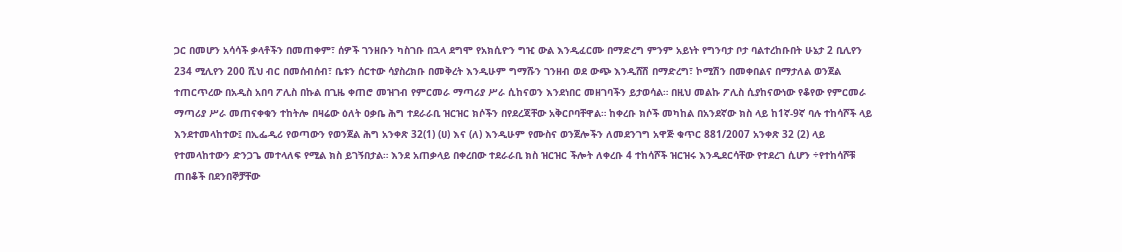ጋር በመሆን አሳሳች ቃላቶችን በመጠቀም፣ ሰዎች ገንዘቡን ካስገቡ በኋላ ደግሞ የአክሲዮን ግዢ ውል እንዲፈርሙ በማድረግ ምንም አይነት የግንባታ ቦታ ባልተረከቡበት ሁኔታ 2 ቢሊየን 234 ሚሊየን 200 ሺህ ብር በመሰብሰብ፣ ቤቱን ሰርተው ሳያስረክቡ በመቅረት እንዲሁም ግማሹን ገንዘብ ወደ ውጭ እንዲሸሽ በማድረግ፣ ኮሚሽን በመቀበልና በማታለል ወንጀል ተጠርጥረው በአዲስ አበባ ፖሊስ በኩል በጊዜ ቀጠሮ መዝገብ የምርመራ ማጣሪያ ሥራ ሲከናወን እንደነበር መዘገባችን ይታወሳል። በዚህ መልኩ ፖሊስ ሲያከናውነው የቆየው የምርመራ ማጣሪያ ሥራ መጠናቀቁን ተከትሎ በዛሬው ዕለት ዐቃቤ ሕግ ተደራራቢ ዝርዝር ክሶችን በየደረጃቸው አቅርቦባቸዋል። ከቀረቡ ክሶች መካከል በአንደኛው ክስ ላይ ከ1ኛ-9ኛ ባሉ ተከሳሾች ላይ እንደተመላከተው፤ በኢፌዲሪ የወጣውን የወንጀል ሕግ አንቀጽ 32(1) (ሀ) እና (ለ) እንዲሁም የሙስና ወንጀሎችን ለመደንገግ አዋጅ ቁጥር 881/2007 አንቀጽ 32 (2) ላይ የተመላከተውን ድንጋጌ መተላለፍ የሚል ክስ ይገኝበታል። እንደ አጠቃላይ በቀረበው ተደራራቢ ክስ ዝርዝር ችሎት ለቀረቡ 4 ተከሳሾች ዝርዝሩ እንዲደርሳቸው የተደረገ ሲሆን ÷የተከሳሾቹ ጠበቆች በደንበኞቻቸው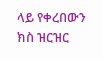ላይ የቀረበውን ክስ ዝርዝር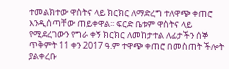ተመልክተው ዋስትና ላይ ክርክር ለማድረግ ተለዋጭ ቀጠሮ እንዲሰጣቸው ጠይቀዋል፡፡ ፍርድ ቤቱም ዋስትና ላይ የሚደረገውን የግራ ቀኝ ክርክር ለመከታተል ለፊታችን ሰኞ ጥቅምት 11 ቀን 2017 ዓ.ም ተዋጭ ቀጠሮ በመስጠት ችሎት ያልቀረቡ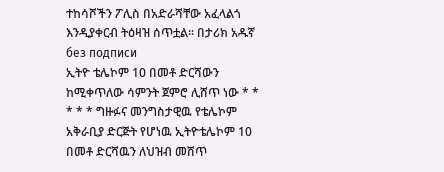ተከሳሾችን ፖሊስ በአድራሻቸው አፈላልጎ እንዲያቀርብ ትዕዛዝ ሰጥቷል፡፡ በታሪክ አዱኛ
без подписи
ኢትዮ ቴሌኮም 10 በመቶ ድርሻውን ከሚቀጥለው ሳምንት ጀምሮ ሊሸጥ ነው * * * * * ግዙፉና መንግስታዊዉ የቴሌኮም አቅራቢያ ድርጅት የሆነዉ ኢትዮቴሌኮም 10 በመቶ ድርሻዉን ለህዝብ መሸጥ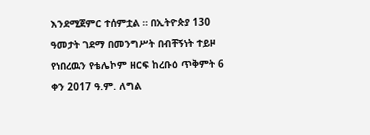እንደሚጀምር ተሰምቷል ። በኢትዮጵያ 130 ዓመታት ገደማ በመንግሥት በብቸኝነት ተይዞ የነበረዉን የቴሌኮም ዘርፍ ከረቡዕ ጥቅምት 6 ቀን 2017 ዓ.ም. ለግል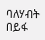ባለሃብት በይፋ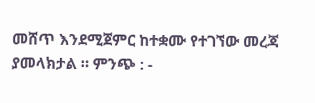መሸጥ እንደሚጀምር ከተቋሙ የተገኘው መረጃ ያመላክታል ። ምንጭ : -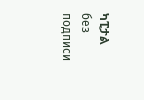ካፒታል
без подписи